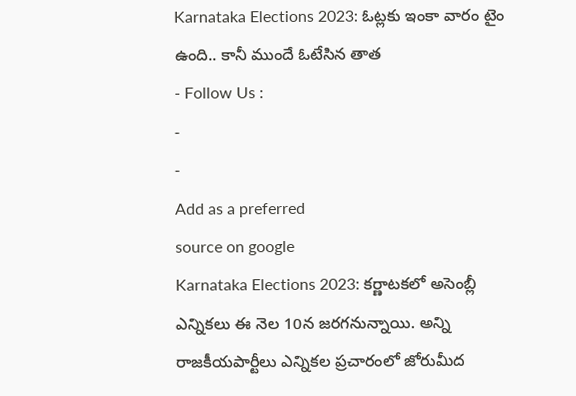Karnataka Elections 2023: ఓట్లకు ఇంకా వారం టైం ఉంది.. కానీ ముందే ఓటేసిన తాత
- Follow Us :
-
-
Add as a preferred
source on google
Karnataka Elections 2023: కర్ణాటకలో అసెంబ్లీ ఎన్నికలు ఈ నెల 10న జరగనున్నాయి. అన్ని రాజకీయపార్టీలు ఎన్నికల ప్రచారంలో జోరుమీద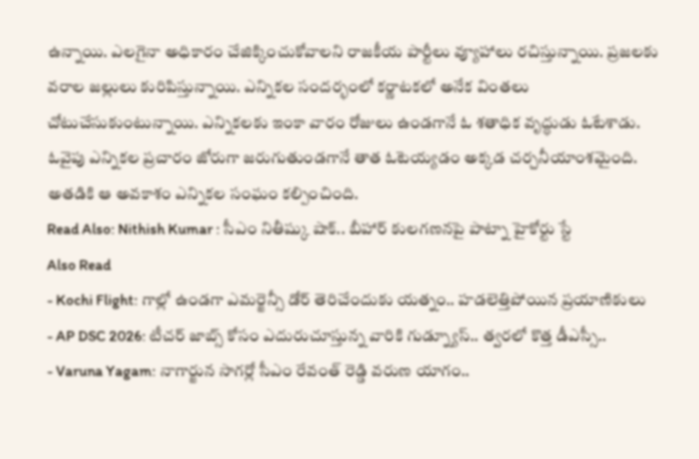ఉన్నాయి. ఎలగైనా అధికారం చేజిక్కించుకోవాలని రాజకీయ పార్టీలు వ్యూహాలు రచిస్తున్నాయి. ప్రజలకు వరాల జల్లులు కురిపిస్తున్నాయి. ఎన్నికల సందర్భంలో కర్ణాటకలో అనేక వింతలు చోటుచేసుకుంటున్నాయి. ఎన్నికలకు ఇంకా వారం రోజులు ఉండగానే ఓ శతాధిక వృద్ధుడు ఓటేశాడు. ఓవైపు ఎన్నికల ప్రచారం జోరుగా జరుగుతుండగానే తాత ఓటెయ్యడం అక్కడ చర్చనీయాంశమైంది. అతడికి ఆ అవకాశం ఎన్నికల సంఘం కల్పించింది.
Read Also: Nithish Kumar : సీఎం నితీష్కు షాక్.. బీహార్ కులగణనపై పాట్నా హైకోర్టు స్టే
Also Read
- Kochi Flight: గాల్లో ఉండగా ఎమర్జెన్సీ డోర్ తెరిచేందుకు యత్నం.. హడలెత్తిపోయిన ప్రయాణికులు
- AP DSC 2026: టీచర్ జాబ్స్ కోసం ఎదురుచూస్తున్న వారికి గుడ్న్యూస్.. త్వరలో కొత్త డీఎస్సీ..
- Varuna Yagam: నాగార్జున సాగర్లో సీఎం రేవంత్ రెడ్డి వరుణ యాగం..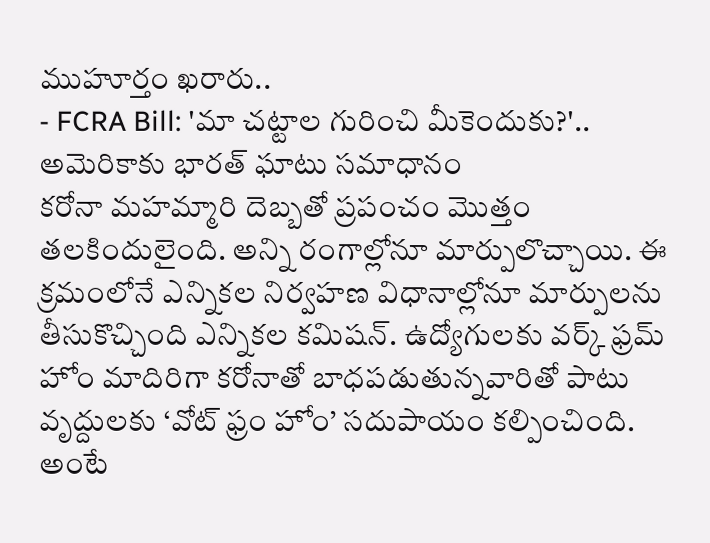ముహూర్తం ఖరారు..
- FCRA Bill: 'మా చట్టాల గురించి మీకెందుకు?'.. అమెరికాకు భారత్ ఘాటు సమాధానం
కరోనా మహమ్మారి దెబ్బతో ప్రపంచం మొత్తం తలకిందులైంది. అన్ని రంగాల్లోనూ మార్పులొచ్చాయి. ఈ క్రమంలోనే ఎన్నికల నిర్వహణ విధానాల్లోనూ మార్పులను తీసుకొచ్చింది ఎన్నికల కమిషన్. ఉద్యోగులకు వర్క్ ఫ్రమ్ హోం మాదిరిగా కరోనాతో బాధపడుతున్నవారితో పాటు వృద్దులకు ‘వోట్ ఫ్రం హోం’ సదుపాయం కల్పించింది. అంటే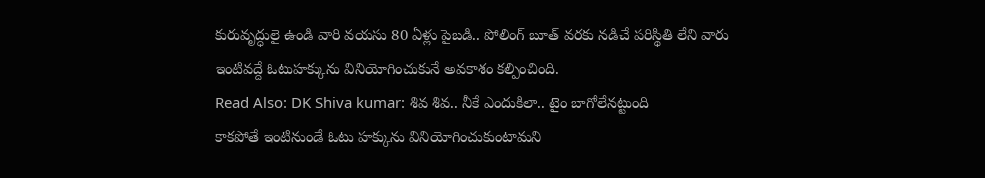కురువృద్ధులై ఉండి వారి వయసు 80 ఏళ్లు పైబడి.. పోలింగ్ బూత్ వరకు నడిచే పరిస్థితి లేని వారు ఇంటివద్దే ఓటుహక్కును వినియోగించుకునే అవకాశం కల్పించింది.
Read Also: DK Shiva kumar: శివ శివ.. నీకే ఎందుకిలా.. టైం బాగోలేనట్టుంది
కాకపోతే ఇంటినుండే ఓటు హక్కును వినియోగించుకుంటామని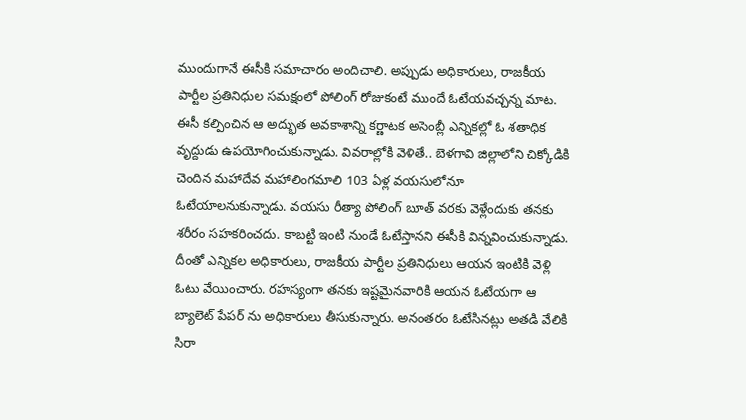ముందుగానే ఈసీకి సమాచారం అందిచాలి. అప్పుడు అధికారులు, రాజకీయ పార్టీల ప్రతినిధుల సమక్షంలో పోలింగ్ రోజుకంటే ముందే ఓటేయవచ్చన్న మాట. ఈసీ కల్పించిన ఆ అద్భుత అవకాశాన్ని కర్ణాటక అసెంబ్లీ ఎన్నికల్లో ఓ శతాధిక వృద్దుడు ఉపయోగించుకున్నాడు. వివరాల్లోకి వెళితే.. బెళగావి జిల్లాలోని చిక్కోడికి చెందిన మహాదేవ మహాలింగమాలి 103 ఏళ్ల వయసులోనూ ఓటేయాలనుకున్నాడు. వయసు రీత్యా పోలింగ్ బూత్ వరకు వెళ్లేందుకు తనకు శరీరం సహకరించదు. కాబట్టి ఇంటి నుండే ఓటేస్తానని ఈసీకి విన్నవించుకున్నాడు. దీంతో ఎన్నికల అధికారులు, రాజకీయ పార్టీల ప్రతినిధులు ఆయన ఇంటికి వెళ్లి ఓటు వేయించారు. రహస్యంగా తనకు ఇష్టమైనవారికి ఆయన ఓటేయగా ఆ బ్యాలెట్ పేపర్ ను అధికారులు తీసుకున్నారు. అనంతరం ఓటేసినట్లు అతడి వేలికి సిరా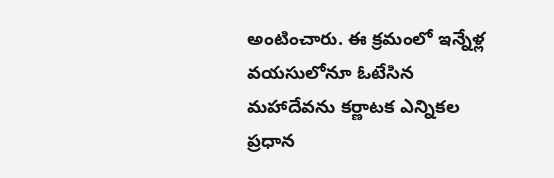అంటించారు. ఈ క్రమంలో ఇన్నేళ్ల వయసులోనూ ఓటేసిన మహాదేవను కర్ణాటక ఎన్నికల ప్రధాన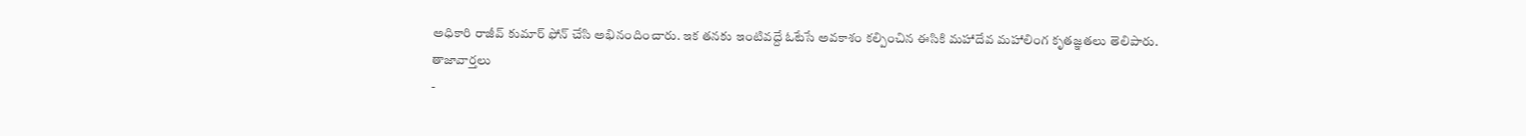అధికారి రాజీవ్ కుమార్ ఫోన్ చేసి అభినందించారు. ఇక తనకు ఇంటివద్దే ఓటేసే అవకాశం కల్పించిన ఈసికి మహాదేవ మహాలింగ కృతజ్ఞతలు తెలిపారు.
తాజావార్తలు
-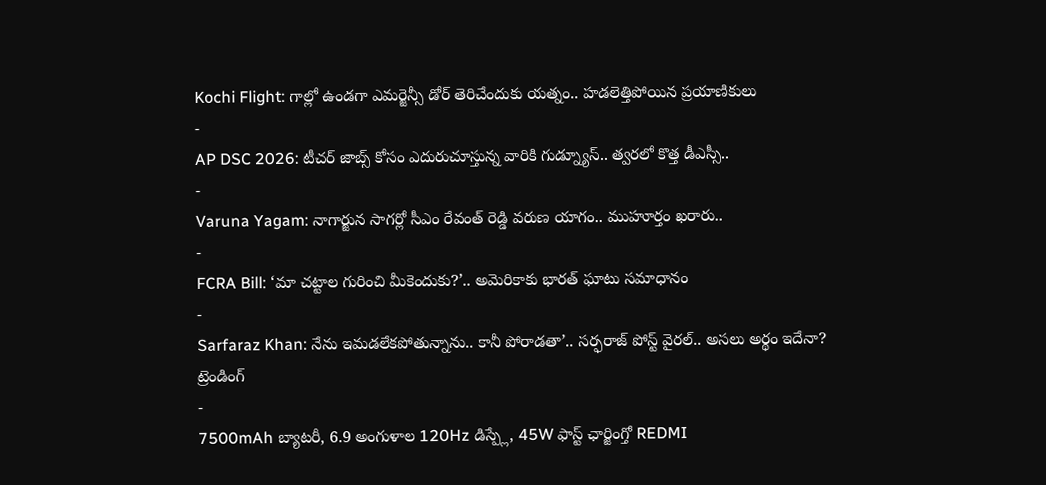Kochi Flight: గాల్లో ఉండగా ఎమర్జెన్సీ డోర్ తెరిచేందుకు యత్నం.. హడలెత్తిపోయిన ప్రయాణికులు
-
AP DSC 2026: టీచర్ జాబ్స్ కోసం ఎదురుచూస్తున్న వారికి గుడ్న్యూస్.. త్వరలో కొత్త డీఎస్సీ..
-
Varuna Yagam: నాగార్జున సాగర్లో సీఎం రేవంత్ రెడ్డి వరుణ యాగం.. ముహూర్తం ఖరారు..
-
FCRA Bill: ‘మా చట్టాల గురించి మీకెందుకు?’.. అమెరికాకు భారత్ ఘాటు సమాధానం
-
Sarfaraz Khan: నేను ఇమడలేకపోతున్నాను.. కానీ పోరాడతా’.. సర్ఫరాజ్ పోస్ట్ వైరల్.. అసలు అర్థం ఇదేనా?
ట్రెండింగ్
-
7500mAh బ్యాటరీ, 6.9 అంగుళాల 120Hz డిస్ప్లే, 45W ఫాస్ట్ ఛార్జింగ్తో REDMI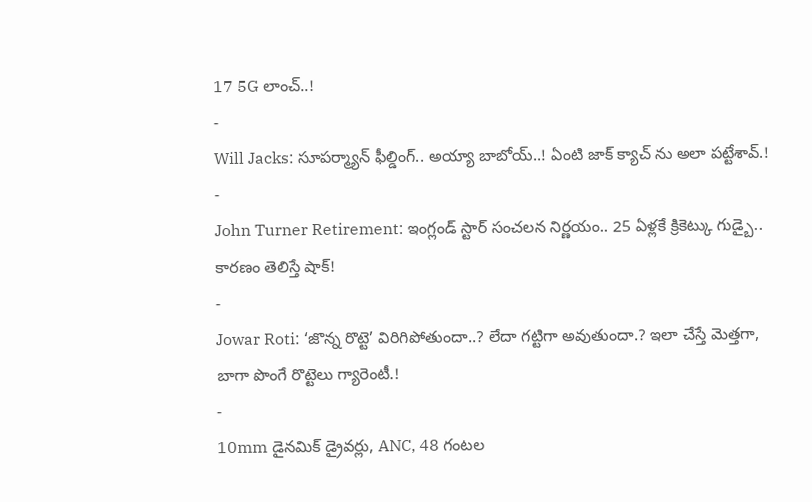17 5G లాంచ్..!
-
Will Jacks: సూపర్మ్యాన్ ఫీల్డింగ్.. అయ్యా బాబోయ్..! ఏంటి జాక్ క్యాచ్ ను అలా పట్టేశావ్.!
-
John Turner Retirement: ఇంగ్లండ్ స్టార్ సంచలన నిర్ణయం.. 25 ఏళ్లకే క్రికెట్కు గుడ్బై.. కారణం తెలిస్తే షాక్!
-
Jowar Roti: ‘జొన్న రొట్టె’ విరిగిపోతుందా..? లేదా గట్టిగా అవుతుందా.? ఇలా చేస్తే మెత్తగా, బాగా పొంగే రొట్టెలు గ్యారెంటీ.!
-
10mm డైనమిక్ డ్రైవర్లు, ANC, 48 గంటల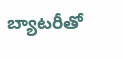బ్యాటరీతో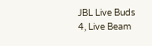JBL Live Buds 4, Live Beam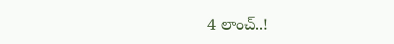4 లాంచ్..!